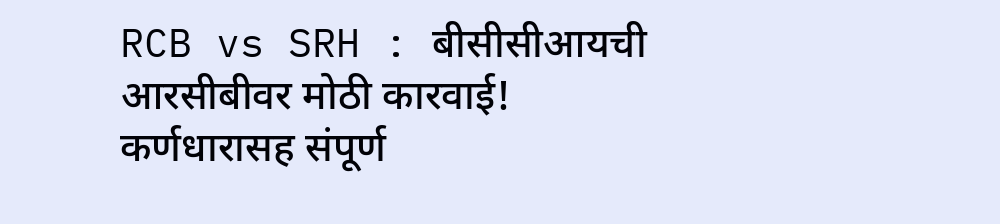RCB vs SRH : बीसीसीआयची आरसीबीवर मोठी कारवाई! कर्णधारासह संपूर्ण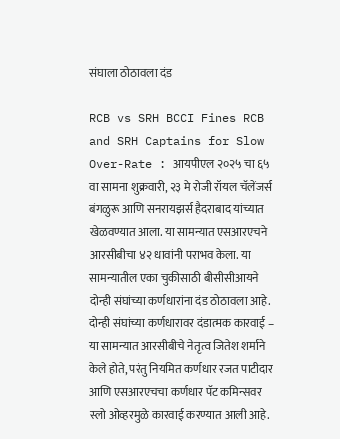संघाला ठोठावला दंड

RCB vs SRH BCCI Fines RCB and SRH Captains for Slow Over-Rate : आयपीएल २०२५ चा ६५ वा सामना शुक्रवारी, २३ मे रोजी रॉयल चॅलेंजर्स बंगळुरू आणि सनरायझर्स हैदराबाद यांच्यात खेळवण्यात आला. या सामन्यात एसआरएचने आरसीबीचा ४२ धावांनी पराभव केला. या सामन्यातील एका चुकीसाठी बीसीसीआयने दोन्ही संघांच्या कर्णधारांना दंड ठोठावला आहे.
दोन्ही संघांच्या कर्णधारावर दंडात्मक कारवाई –
या सामन्यात आरसीबीचे नेतृत्व जितेश शर्माने केले होते, परंतु नियमित कर्णधार रजत पाटीदार आणि एसआरएचचा कर्णधार पॅट कमिन्सवर स्लो ओव्हरमुळे कारवाई करण्यात आली आहे.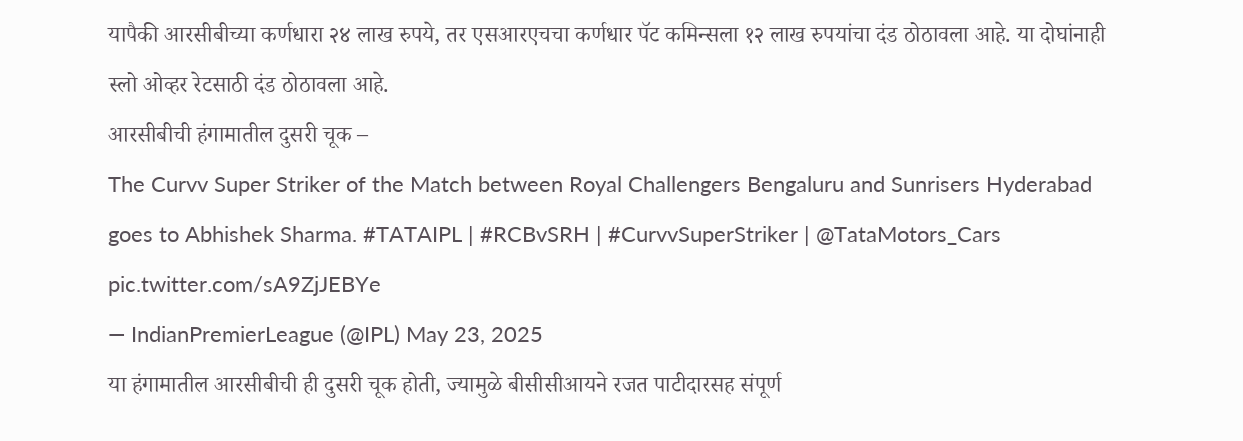यापैकी आरसीबीच्या कर्णधारा २४ लाख रुपये, तर एसआरएचचा कर्णधार पॅट कमिन्सला १२ लाख रुपयांचा दंड ठोठावला आहे. या दोघांनाही स्लो ओव्हर रेटसाठी दंड ठोठावला आहे.
आरसीबीची हंगामातील दुसरी चूक –
The Curvv Super Striker of the Match between Royal Challengers Bengaluru and Sunrisers Hyderabad goes to Abhishek Sharma. #TATAIPL | #RCBvSRH | #CurvvSuperStriker | @TataMotors_Cars pic.twitter.com/sA9ZjJEBYe
— IndianPremierLeague (@IPL) May 23, 2025
या हंगामातील आरसीबीची ही दुसरी चूक होती, ज्यामुळे बीसीसीआयने रजत पाटीदारसह संपूर्ण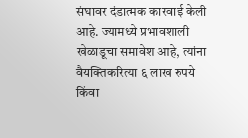संघावर दंडात्मक कारवाई केली आहे. ज्यामध्ये प्रभावशाली खेळाडूचा समावेश आहे, त्यांना वैयक्तिकरित्या ६ लाख रुपये किंवा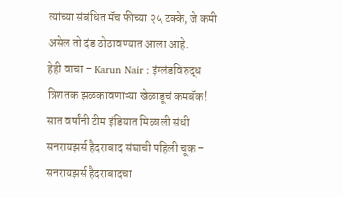त्यांच्या संबंधित मॅच फीच्या २५ टक्के, जे कमी असेल तो दंड ठोठावण्यात आला आहे.
हेही वाचा – Karun Nair : इंग्लंडविरुद्ध त्रिशतक झळकावणाऱ्या खेळाडूचं कमबॅक! सात वर्षांनी टीम इंडियात मिळाली संधी
सनरायझर्स हैदराबाद संघाची पहिली चूक –
सनरायझर्स हैदराबादचा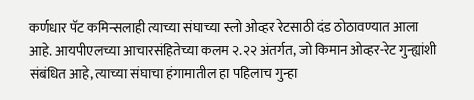कर्णधार पॅट कमिन्सलाही त्याच्या संघाच्या स्लो ओव्हर रेटसाठी दंड ठोठावण्यात आला आहे. आयपीएलच्या आचारसंहितेच्या कलम २.२२ अंतर्गत, जो किमान ओव्हर-रेट गुन्ह्यांशी संबंधित आहे, त्याच्या संघाचा हंगामातील हा पहिलाच गुन्हा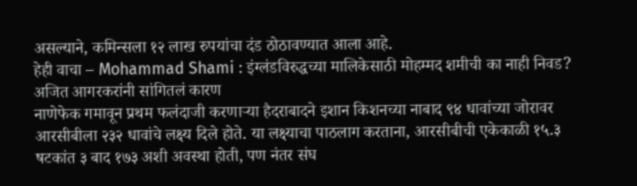असल्याने, कमिन्सला १२ लाख रुपयांचा दंड ठोठावण्यात आला आहे.
हेही वाचा – Mohammad Shami : इंग्लंडविरुद्धच्या मालिकेसाठी मोहम्मद शमीची का नाही निवड? अजित आगरकरांनी सांगितलं कारण
नाणेफेक गमावून प्रथम फलंदाजी करणाऱ्या हैदराबादने इशान किशनच्या नाबाद ९४ धावांच्या जोरावर आरसीबीला २३२ धावांचे लक्ष्य दिले होते. या लक्ष्याचा पाठलाग करताना, आरसीबीची एकेकाळी १५.३ षटकांत ३ बाद १७३ अशी अवस्था होती, पण नंतर संघ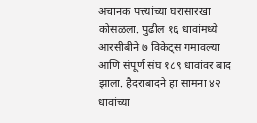अचानक पत्त्यांच्या घरासारखा कोसळला. पुढील १६ धावांमध्ये आरसीबीने ७ विकेट्स गमावल्या आणि संपूर्ण संघ १८९ धावांवर बाद झाला. हैदराबादने हा सामना ४२ धावांच्या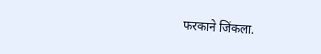फरकाने जिंकला.